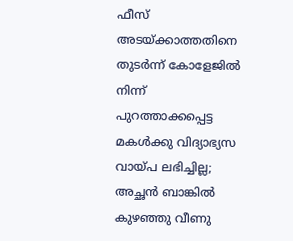ഫീസ് അടയ്ക്കാത്തതിനെ തുടർന്ന് കോളേജിൽ നിന്ന് പുറത്താക്കപ്പെട്ട മകൾക്കു വിദ്യാഭ്യസ വായ്പ ലഭിച്ചില്ല; അച്ഛൻ ബാങ്കിൽ കുഴഞ്ഞു വീണു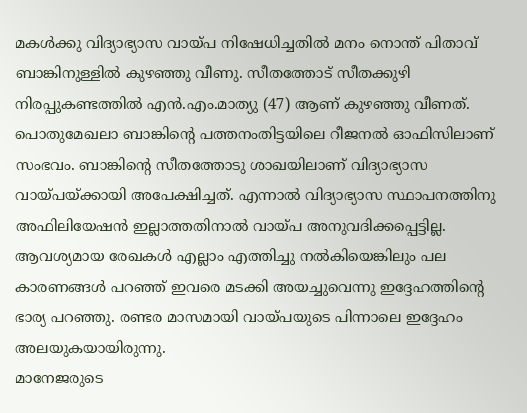മകൾക്കു വിദ്യാഭ്യാസ വായ്പ നിഷേധിച്ചതിൽ മനം നൊന്ത് പിതാവ് ബാങ്കിനുള്ളിൽ കുഴഞ്ഞു വീണു. സീതത്തോട് സീതക്കുഴി നിരപ്പുകണ്ടത്തിൽ എൻ.എം.മാത്യു (47) ആണ് കുഴഞ്ഞു വീണത്.
പൊതുമേഖലാ ബാങ്കിന്റെ പത്തനംതിട്ടയിലെ റീജനൽ ഓഫിസിലാണ് സംഭവം. ബാങ്കിന്റെ സീതത്തോടു ശാഖയിലാണ് വിദ്യാഭ്യാസ വായ്പയ്ക്കായി അപേക്ഷിച്ചത്. എന്നാൽ വിദ്യാഭ്യാസ സ്ഥാപനത്തിനു അഫിലിയേഷൻ ഇല്ലാത്തതിനാൽ വായ്പ അനുവദിക്കപ്പെട്ടില്ല. ആവശ്യമായ രേഖകൾ എല്ലാം എത്തിച്ചു നൽകിയെങ്കിലും പല കാരണങ്ങൾ പറഞ്ഞ് ഇവരെ മടക്കി അയച്ചുവെന്നു ഇദ്ദേഹത്തിന്റെ ഭാര്യ പറഞ്ഞു. രണ്ടര മാസമായി വായ്പയുടെ പിന്നാലെ ഇദ്ദേഹം അലയുകയായിരുന്നു.
മാനേജരുടെ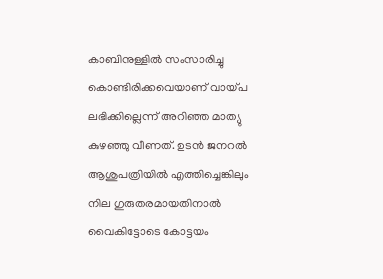കാബിനുള്ളിൽ സംസാരിച്ചു കൊണ്ടിരിക്കവെയാണ് വായ്പ ലഭിക്കില്ലെന്ന് അറിഞ്ഞ മാത്യു കുഴഞ്ഞു വീണത്. ഉടൻ ജനറൽ ആശുപത്രിയിൽ എത്തിച്ചെങ്കിലും നില ഗുരുതരമായതിനാൽ വൈകിട്ടോടെ കോട്ടയം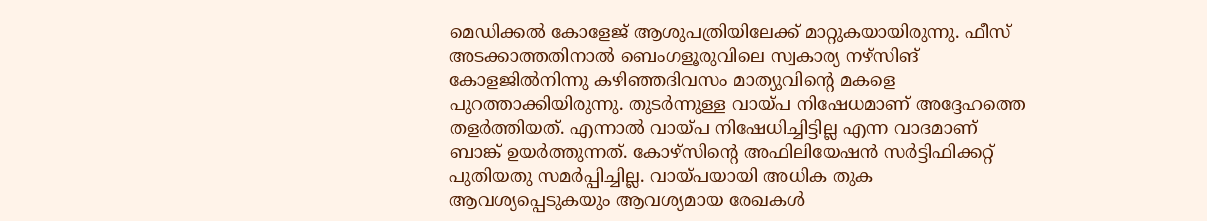മെഡിക്കൽ കോളേജ് ആശുപത്രിയിലേക്ക് മാറ്റുകയായിരുന്നു. ഫീസ് അടക്കാത്തതിനാൽ ബെംഗളൂരുവിലെ സ്വകാര്യ നഴ്സിങ് കോളജിൽനിന്നു കഴിഞ്ഞദിവസം മാത്യുവിന്റെ മകളെ പുറത്താക്കിയിരുന്നു. തുടർന്നുള്ള വായ്പ നിഷേധമാണ് അദ്ദേഹത്തെ തളർത്തിയത്. എന്നാൽ വായ്പ നിഷേധിച്ചിട്ടില്ല എന്ന വാദമാണ് ബാങ്ക് ഉയർത്തുന്നത്. കോഴ്സിന്റെ അഫിലിയേഷൻ സർട്ടിഫിക്കറ്റ് പുതിയതു സമർപ്പിച്ചില്ല. വായ്പയായി അധിക തുക ആവശ്യപ്പെടുകയും ആവശ്യമായ രേഖകൾ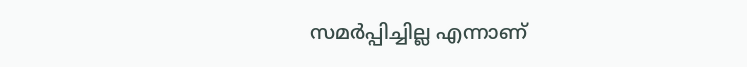സമർപ്പിച്ചില്ല എന്നാണ്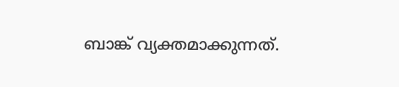ബാങ്ക് വ്യക്തമാക്കുന്നത്.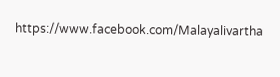https://www.facebook.com/Malayalivartha